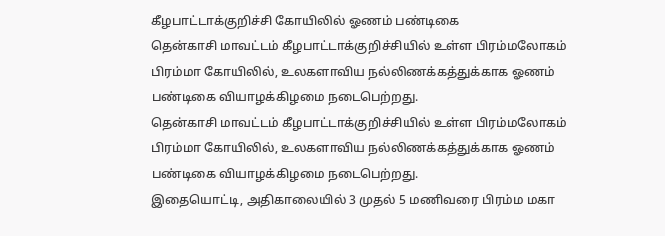கீழபாட்டாக்குறிச்சி கோயிலில் ஓணம் பண்டிகை
தென்காசி மாவட்டம் கீழபாட்டாக்குறிச்சியில் உள்ள பிரம்மலோகம் பிரம்மா கோயிலில், உலகளாவிய நல்லிணக்கத்துக்காக ஓணம் பண்டிகை வியாழக்கிழமை நடைபெற்றது.
தென்காசி மாவட்டம் கீழபாட்டாக்குறிச்சியில் உள்ள பிரம்மலோகம் பிரம்மா கோயிலில், உலகளாவிய நல்லிணக்கத்துக்காக ஓணம் பண்டிகை வியாழக்கிழமை நடைபெற்றது.
இதையொட்டி, அதிகாலையில் 3 முதல் 5 மணிவரை பிரம்ம மகா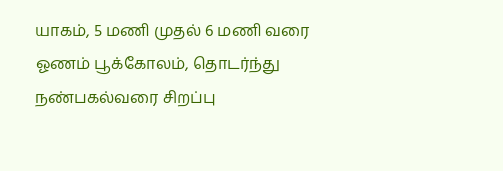யாகம், 5 மணி முதல் 6 மணி வரை ஓணம் பூக்கோலம், தொடர்ந்து நண்பகல்வரை சிறப்பு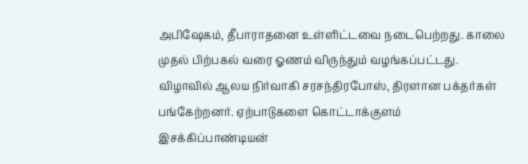அபிஷேகம், தீபாராதனை உள்ளிட்டவை நடைபெற்றது. காலை முதல் பிற்பகல் வரை ஓணம் விருந்தும் வழங்கப்பட்டது.
விழாவில் ஆலய நிர்வாகி சரசந்திரபோஸ், திரளான பக்தர்கள் பங்கேற்றனர். ஏற்பாடுகளை கொட்டாக்குளம் இசக்கிப்பாண்டியன்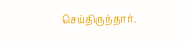செய்திருந்தார்.